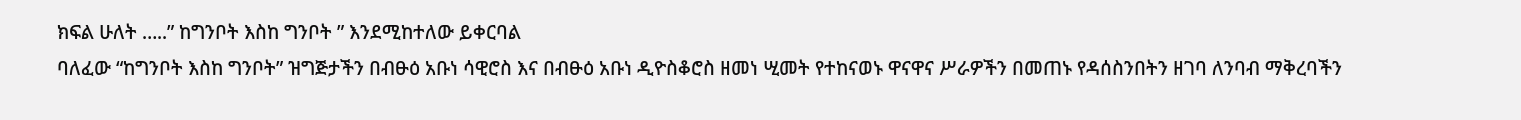ክፍል ሁለት …..” ከግንቦት እስከ ግንቦት ” እንደሚከተለው ይቀርባል
ባለፈው “ከግንቦት እስከ ግንቦት” ዝግጅታችን በብፁዕ አቡነ ሳዊሮስ እና በብፁዕ አቡነ ዲዮስቆሮስ ዘመነ ሢመት የተከናወኑ ዋናዋና ሥራዎችን በመጠኑ የዳሰስንበትን ዘገባ ለንባብ ማቅረባችን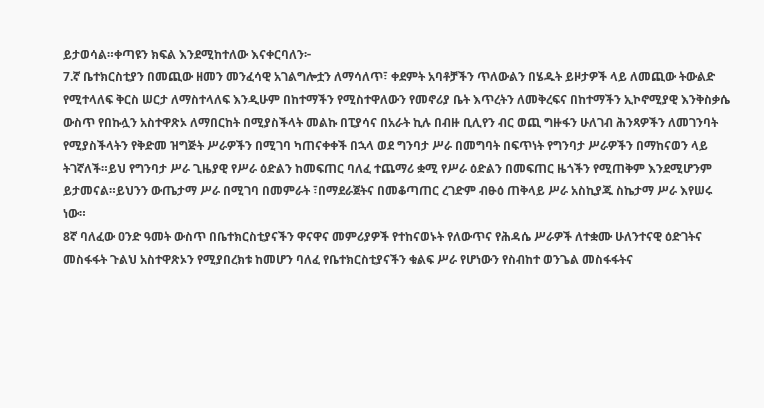ይታወሳል።ቀጣዩን ክፍል እንደሚከተለው እናቀርባለን፦
7.ኛ ቤተክርስቲያን በመጪው ዘመን መንፈሳዊ አገልግሎቷን ለማሳለጥ፣ ቀደምት አባቶቻችን ጥለውልን በሄዱት ይዞታዎች ላይ ለመጪው ትውልድ የሚተላለፍ ቅርስ ሠርታ ለማስተላለፍ እንዲሁም በከተማችን የሚስተዋለውን የመኖሪያ ቤት እጥረትን ለመቅረፍና በከተማችን ኢኮኖሚያዊ እንቅስቃሴ ውስጥ የበኩሏን አስተዋጽኦ ለማበርከት በሚያስችላት መልኩ በፒያሳና በአራት ኪሉ በብዙ ቢሊየን ብር ወጪ ግዙፋን ሁለገብ ሕንጻዎችን ለመገንባት የሚያስችላትን የቅድመ ዝግጅት ሥራዎችን በሚገባ ካጠናቀቀች በኋላ ወደ ግንባታ ሥራ በመግባት በፍጥነት የግንባታ ሥራዎችን በማከናወን ላይ ትገኛለች።ይህ የግንባታ ሥራ ጊዜያዊ የሥራ ዕድልን ከመፍጠር ባለፈ ተጨማሪ ቋሚ የሥራ ዕድልን በመፍጠር ዜጎችን የሚጠቅም እንደሚሆንም ይታመናል።ይህንን ውጤታማ ሥራ በሚገባ በመምራት ፣በማደራጀትና በመቆጣጠር ረገድም ብፁዕ ጠቅላይ ሥራ አስኪያጁ ስኬታማ ሥራ እየሠሩ ነው።
8ኛ ባለፈው ዐንድ ዓመት ውስጥ በቤተክርስቲያናችን ዋናዋና መምሪያዎች የተከናወኑት የለውጥና የሕዳሴ ሥራዎች ለተቋሙ ሁለንተናዊ ዕድገትና መስፋፋት ጉልህ አስተዋጽኦን የሚያበረክቱ ከመሆን ባለፈ የቤተክርስቲያናችን ቁልፍ ሥራ የሆነውን የስብከተ ወንጌል መስፋፋትና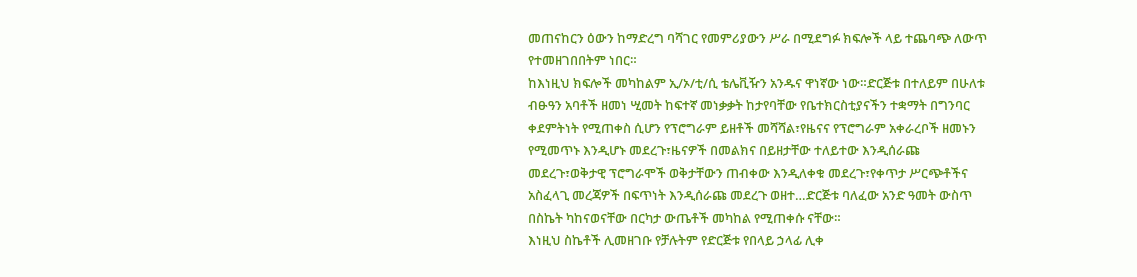መጠናከርን ዕውን ከማድረግ ባሻገር የመምሪያውን ሥራ በሚደግፉ ክፍሎች ላይ ተጨባጭ ለውጥ የተመዘገበበትም ነበር።
ከእነዚህ ክፍሎች መካከልም ኢ/ኦ/ቲ/ሲ ቴሌቪዥን አንዱና ዋነኛው ነው።ድርጅቱ በተለይም በሁለቱ ብፁዓን አባቶች ዘመነ ሢመት ከፍተኛ መነቃቃት ከታየባቸው የቤተክርስቲያናችን ተቋማት በግንባር ቀደምትነት የሚጠቀስ ሲሆን የፕሮግራም ይዘቶች መሻሻል፣የዜናና የፕሮግራም አቀራረቦች ዘመኑን የሚመጥኑ እንዲሆኑ መደረጉ፣ዜናዎች በመልክና በይዘታቸው ተለይተው እንዲሰራጩ መደረጉ፣ወቅታዊ ፕሮግራሞች ወቅታቸውን ጠብቀው እንዲለቀቁ መደረጉ፣የቀጥታ ሥርጭቶችና አስፈላጊ መረጃዎች በፍጥነት እንዲሰራጩ መደረጉ ወዘተ…ድርጅቱ ባለፈው አንድ ዓመት ውስጥ በስኬት ካከናወናቸው በርካታ ውጤቶች መካከል የሚጠቀሱ ናቸው።
እነዚህ ስኬቶች ሊመዘገቡ የቻሉትም የድርጅቱ የበላይ ኃላፊ ሊቀ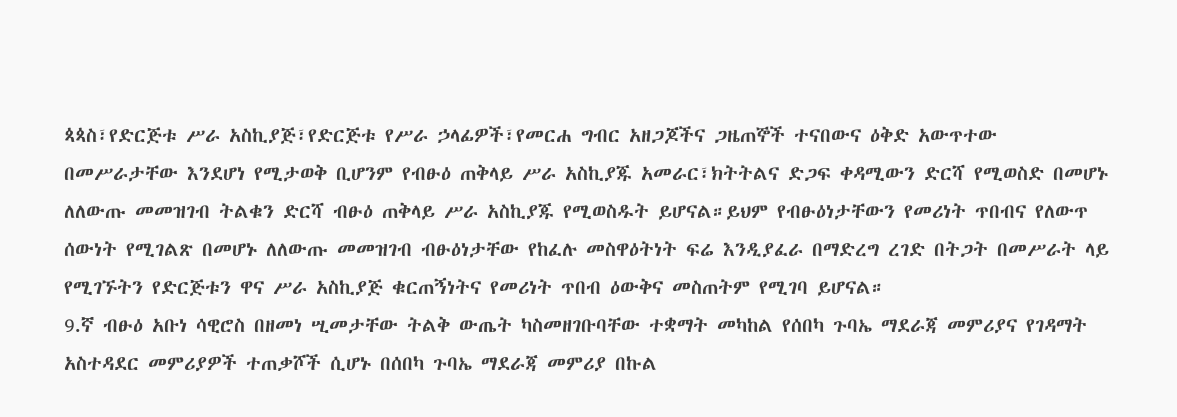ጳጳስ፣የድርጅቱ ሥራ አስኪያጅ፣የድርጅቱ የሥራ ኃላፊዎች፣የመርሐ ግብር አዘጋጆችና ጋዜጠኞች ተናበውና ዕቅድ አውጥተው በመሥራታቸው እንደሆነ የሚታወቅ ቢሆንም የብፁዕ ጠቅላይ ሥራ አስኪያጁ አመራር፣ክትትልና ድጋፍ ቀዳሚውን ድርሻ የሚወስድ በመሆኑ ለለውጡ መመዝገብ ትልቁን ድርሻ ብፁዕ ጠቅላይ ሥራ አስኪያጁ የሚወስዱት ይሆናል።ይህም የብፁዕነታቸውን የመሪነት ጥበብና የለውጥ ሰውነት የሚገልጽ በመሆኑ ለለውጡ መመዝገብ ብፁዕነታቸው የከፈሉ መስዋዕትነት ፍሬ እንዲያፈራ በማድረግ ረገድ በትጋት በመሥራት ላይ የሚገኙትን የድርጅቱን ዋና ሥራ አስኪያጅ ቁርጠኝነትና የመሪነት ጥበብ ዕውቅና መስጠትም የሚገባ ይሆናል።
9.ኛ ብፁዕ አቡነ ሳዊሮስ በዘመነ ሢመታቸው ትልቅ ውጤት ካስመዘገቡባቸው ተቋማት መካከል የሰበካ ጉባኤ ማደራጃ መምሪያና የገዳማት አስተዳደር መምሪያዎች ተጠቃሾች ሲሆኑ በሰበካ ጉባኤ ማደራጃ መምሪያ በኩል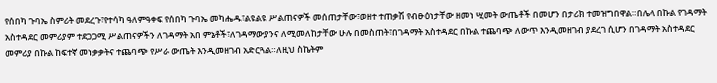የሰበካ ጉባኤ ስምሪት መደረጉ፣የተሳካ ዓለምዓቀፍ የሰበካ ጉባኤ መካሔዱ፣ልዩልዩ ሥልጠናዎች መሰጠታቸው፣ወዘተ ተጠቃሽ የብፁዕነታቸው ዘመነ ሢመት ውጤቶች በመሆን በታሪክ ተመዝግበዋል።በሌላ በኩል የገዳማት አስተዳደር መምሪያም ተደጋጋሚ ሥልጠናዎችን ለገዳማት አበ ምኔቶች፣ለገዳማውያንና ለሚመለከታቸው ሁሉ በመስጠት፣በገዳማት አስተዳደር በኩል ተጨባጭ ለውጥ እንዲመዘገብ ያደረገ ሲሆን በገዳማት አስተዳደር መምሪያ በኩል ከፍተኛ መነቃቃትና ተጨባጭ የሥራ ውጤት እንዲመዘገብ አድርጓል።ለዚህ ስኬትም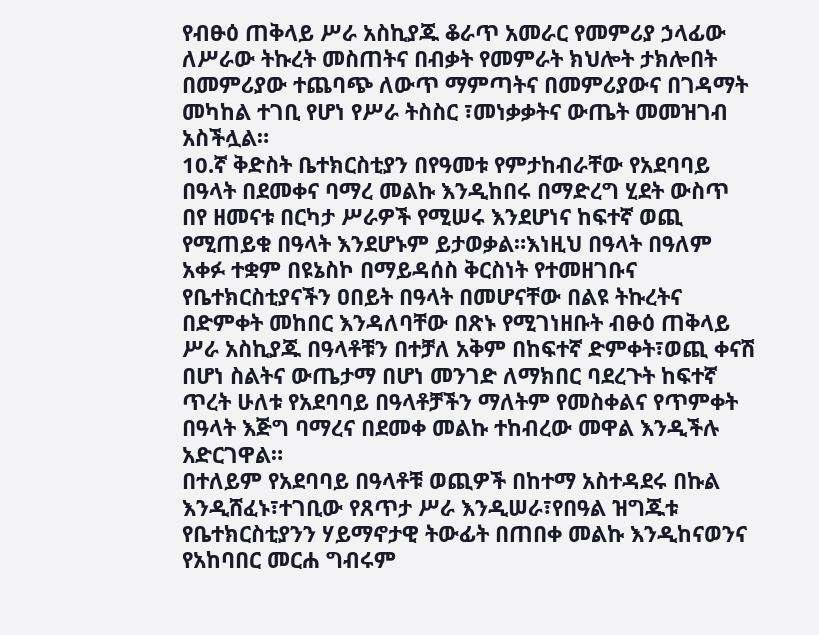የብፁዕ ጠቅላይ ሥራ አስኪያጁ ቆራጥ አመራር የመምሪያ ኃላፊው ለሥራው ትኩረት መስጠትና በብቃት የመምራት ክህሎት ታክሎበት በመምሪያው ተጨባጭ ለውጥ ማምጣትና በመምሪያውና በገዳማት መካከል ተገቢ የሆነ የሥራ ትስስር ፣መነቃቃትና ውጤት መመዝገብ አስችሏል።
10.ኛ ቅድስት ቤተክርስቲያን በየዓመቱ የምታከብራቸው የአደባባይ በዓላት በደመቀና ባማረ መልኩ እንዲከበሩ በማድረግ ሂደት ውስጥ በየ ዘመናቱ በርካታ ሥራዎች የሚሠሩ እንደሆነና ከፍተኛ ወጪ የሚጠይቁ በዓላት እንደሆኑም ይታወቃል።እነዚህ በዓላት በዓለም አቀፉ ተቋም በዩኔስኮ በማይዳሰስ ቅርስነት የተመዘገቡና የቤተክርስቲያናችን ዐበይት በዓላት በመሆናቸው በልዩ ትኩረትና በድምቀት መከበር እንዳለባቸው በጽኑ የሚገነዘቡት ብፁዕ ጠቅላይ ሥራ አስኪያጁ በዓላቶቹን በተቻለ አቅም በከፍተኛ ድምቀት፣ወጪ ቀናሽ በሆነ ስልትና ውጤታማ በሆነ መንገድ ለማክበር ባደረጉት ከፍተኛ ጥረት ሁለቱ የአደባባይ በዓላቶቻችን ማለትም የመስቀልና የጥምቀት በዓላት እጅግ ባማረና በደመቀ መልኩ ተከብረው መዋል እንዲችሉ አድርገዋል።
በተለይም የአደባባይ በዓላቶቹ ወጪዎች በከተማ አስተዳደሩ በኩል እንዲሸፈኑ፣ተገቢው የጸጥታ ሥራ እንዲሠራ፣የበዓል ዝግጁቱ የቤተክርስቲያንን ሃይማኖታዊ ትውፊት በጠበቀ መልኩ እንዲከናወንና የአከባበር መርሐ ግብሩም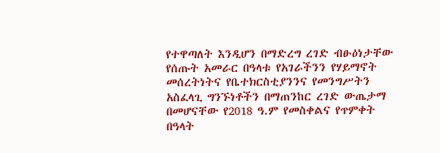የተዋጣለት እንዲሆን በማድረግ ረገድ ብፁዕነታቸው የሰጡት አመራር በዓላቱ የአገራችንን የሃይማኖት መሰረትነትና የቤተክርስቲያንንና የመንግሥትን አስፈላጊ ግንኙነቶችን በማጠንከር ረገድ ውጤታማ በመሆናቸው የ2018 ዓ.ም የመስቀልና የጥምቀት በዓላት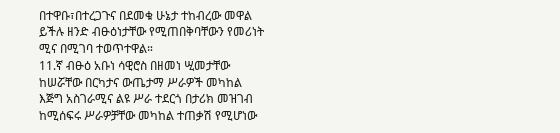በተዋቡ፣በተረጋጉና በደመቁ ሁኔታ ተከብረው መዋል ይችሉ ዘንድ ብፁዕነታቸው የሚጠበቅባቸውን የመሪነት ሚና በሚገባ ተወጥተዋል።
11.ኛ ብፁዕ አቡነ ሳዊሮስ በዘመነ ሢመታቸው ከሠሯቸው በርካታና ውጤታማ ሥራዎች መካከል እጅግ አስገራሚና ልዩ ሥራ ተደርጎ በታሪክ መዝገብ ከሚሰፍሩ ሥራዎቻቸው መካከል ተጠቃሽ የሚሆነው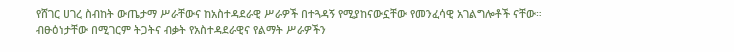የሸገር ሀገረ ስብከት ውጤታማ ሥራቸውና ከአስተዳደራዊ ሥራዎች በተጓዳኝ የሚያከናውኗቸው የመንፈሳዊ አገልግሎቶች ናቸው።
ብፁዕነታቸው በሚገርም ትጋትና ብቃት የአስተዳደራዊና የልማት ሥራዎችን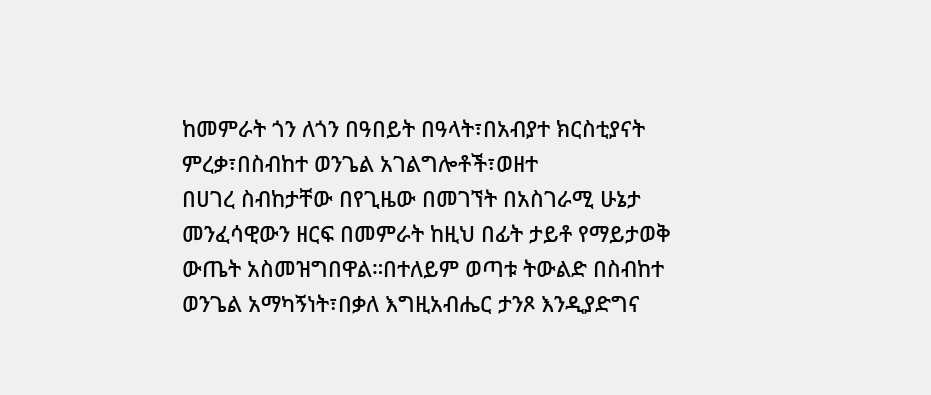ከመምራት ጎን ለጎን በዓበይት በዓላት፣በአብያተ ክርስቲያናት ምረቃ፣በስብከተ ወንጌል አገልግሎቶች፣ወዘተ
በሀገረ ስብከታቸው በየጊዜው በመገኘት በአስገራሚ ሁኔታ መንፈሳዊውን ዘርፍ በመምራት ከዚህ በፊት ታይቶ የማይታወቅ ውጤት አስመዝግበዋል።በተለይም ወጣቱ ትውልድ በስብከተ ወንጌል አማካኝነት፣በቃለ እግዚአብሔር ታንጾ እንዲያድግና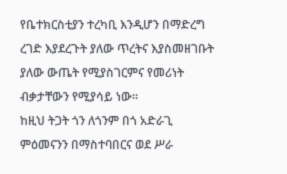የቤተክርስቲያን ተረካቢ እንዲሆን በማድረግ ረገድ እያደረጉት ያለው ጥረትና እያስመዘገቡት ያለው ውጤት የሚያስገርምና የመሪነት ብቃታቸውን የሚያሳይ ነው።
ከዚህ ትጋት ጎን ለጎንም በጎ አድራጊ ምዕመናንን በማስተባበርና ወደ ሥራ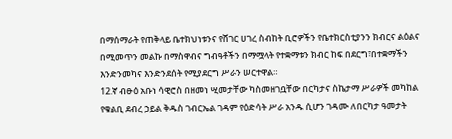በማሰማራት የጠቅላይ ቤተክህነቱንና የሸገር ሀገረ ስብከት ቢሮዎችን የቤተክርስቲያንን ክብርና ልዕልና በሚመጥን መልኩ በማስዋብና ግብዓቶችን በማሟላት የተቋማቱን ክብር ከፍ በደርግ፣በተቋማችን እንድንመካና እንድንደሰት የሚያደርግ ሥራን ሠርተዋል።
12.ኛ ብፁዕ አቡነ ሳዊሮስ በዘመነ ሢመታቸው ካስመዘገቧቸው በርካታና ስኬታማ ሥራዎች መካከል የቁልቢ ደብረ ኃይል ቅዱስ ገብርኤል ገዳም የዕድሳት ሥራ አንዱ ሲሆን ገዳሙ ለበርካታ ዓመታት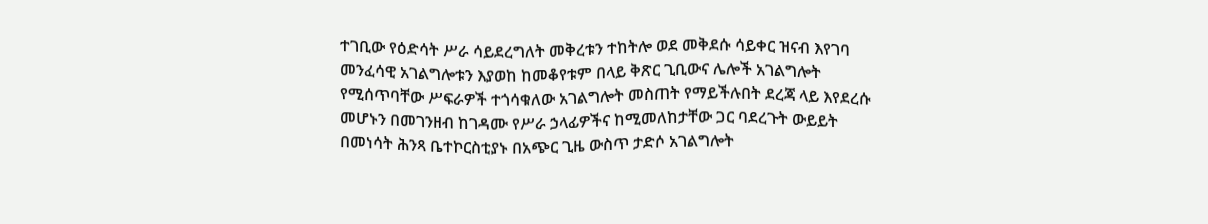ተገቢው የዕድሳት ሥራ ሳይደረግለት መቅረቱን ተከትሎ ወደ መቅደሱ ሳይቀር ዝናብ እየገባ መንፈሳዊ አገልግሎቱን እያወከ ከመቆየቱም በላይ ቅጽር ጊቢውና ሌሎች አገልግሎት የሚሰጥባቸው ሥፍራዎች ተጎሳቁለው አገልግሎት መስጠት የማይችሉበት ደረጃ ላይ እየደረሱ መሆኑን በመገንዘብ ከገዳሙ የሥራ ኃላፊዎችና ከሚመለከታቸው ጋር ባደረጉት ውይይት በመነሳት ሕንጻ ቤተኮርስቲያኑ በአጭር ጊዜ ውስጥ ታድሶ አገልግሎት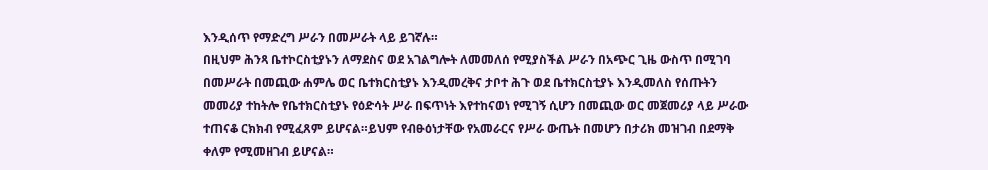እንዲሰጥ የማድረግ ሥራን በመሥራት ላይ ይገኛሉ።
በዚህም ሕንጻ ቤተኮርስቲያኑን ለማደስና ወደ አገልግሎት ለመመለሰ የሚያስችል ሥራን በአጭር ጊዜ ውስጥ በሚገባ በመሥራት በመጪው ሐምሌ ወር ቤተክርስቲያኑ እንዲመረቅና ታቦተ ሕጉ ወደ ቤተክርስቲያኑ እንዲመለስ የሰጡትን መመሪያ ተከትሎ የቤተክርስቲያኑ የዕድሳት ሥራ በፍጥነት እየተከናወነ የሚገኝ ሲሆን በመጪው ወር መጀመሪያ ላይ ሥራው ተጠናቆ ርክክብ የሚፈጸም ይሆናል።ይህም የብፁዕነታቸው የአመራርና የሥራ ውጤት በመሆን በታሪክ መዝገብ በደማቅ ቀለም የሚመዘገብ ይሆናል።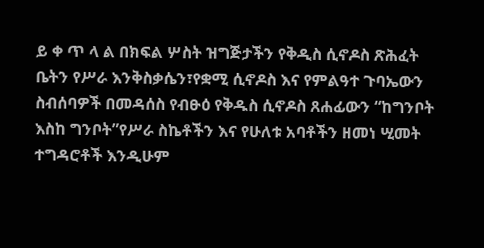ይ ቀ ጥ ላ ል በክፍል ሦስት ዝግጅታችን የቅዲስ ሲኖዶስ ጽሕፈት ቤትን የሥራ እንቅስቃሴን፣የቋሚ ሲኖዶስ እና የምልዓተ ጉባኤውን ስብሰባዎች በመዳሰስ የብፁዕ የቅዱስ ሲኖዶስ ጸሐፊውን “ከግንቦት እስከ ግንቦት”የሥራ ስኬቶችን እና የሁለቱ አባቶችን ዘመነ ሢመት ተግዳሮቶች እንዲሁም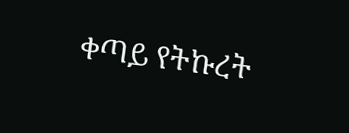ቀጣይ የትኩረት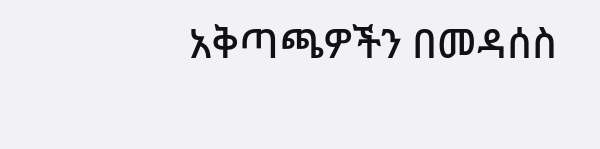አቅጣጫዎችን በመዳሰስ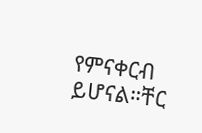የምናቀርብ ይሆናል።ቸር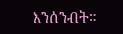እንሰንብት።